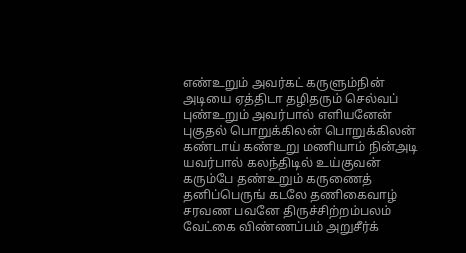எண்உறும் அவர்கட் கருளும்நின் அடியை ஏத்திடா தழிதரும் செல்வப் புண்உறும் அவர்பால் எளியனேன் புகுதல் பொறுக்கிலன் பொறுக்கிலன் கண்டாய் கண்உறு மணியாம் நின்அடி யவர்பால் கலந்திடில் உய்குவன் கரும்பே தண்உறும் கருணைத் தனிப்பெருங் கடலே தணிகைவாழ் சரவண பவனே திருச்சிற்றம்பலம் வேட்கை விண்ணப்பம் அறுசீர்க்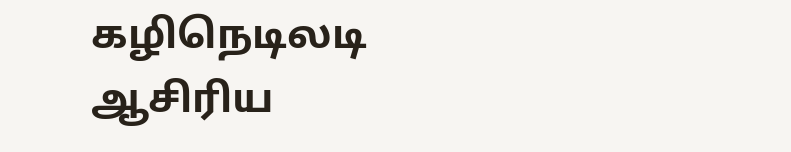கழிநெடிலடி ஆசிரிய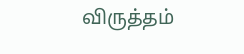விருத்தம்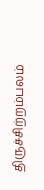திருச்சிற்றம்பலம்